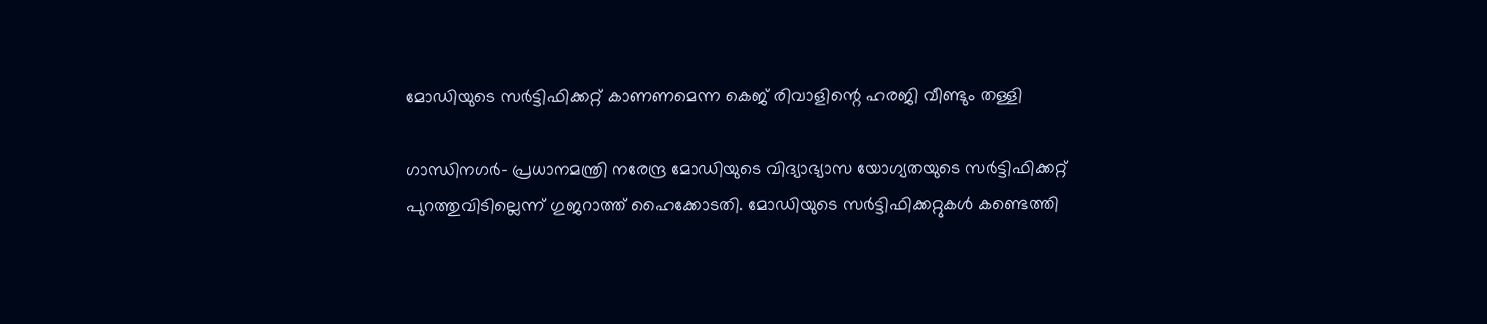മോഡിയുടെ സര്‍ട്ടിഫിക്കറ്റ് കാണണമെന്ന കെജ് രിവാളിന്റെ ഹരജി വീണ്ടും തള്ളി

ഗാന്ധിനഗര്‍- പ്രധാനമന്ത്രി നരേന്ദ്ര മോഡിയുടെ വിദ്യാഭ്യാസ യോഗ്യതയുടെ സര്‍ട്ടിഫിക്കറ്റ് പുറത്തുവിടില്ലെന്ന് ഗുജറാത്ത് ഹൈക്കോടതി. മോഡിയുടെ സര്‍ട്ടിഫിക്കറ്റുകള്‍ കണ്ടെത്തി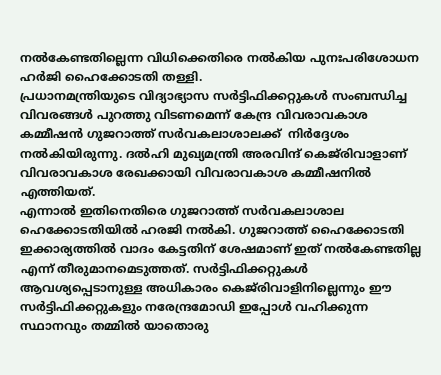നല്‍കേണ്ടതില്ലെന്ന വിധിക്കെതിരെ നല്‍കിയ പുനഃപരിശോധന ഹര്‍ജി ഹൈക്കോടതി തള്ളി.
പ്രധാനമന്ത്രിയുടെ വിദ്യാഭ്യാസ സര്‍ട്ടിഫിക്കറ്റുകള്‍ സംബന്ധിച്ച വിവരങ്ങള്‍ പുറത്തു വിടണമെന്ന് കേന്ദ്ര വിവരാവകാശ കമ്മീഷന്‍ ഗുജറാത്ത് സര്‍വകലാശാലക്ക്  നിര്‍ദ്ദേശം നല്‍കിയിരുന്നു. ദല്‍ഹി മുഖ്യമന്ത്രി അരവിന്ദ് കെജ്‌രിവാളാണ് വിവരാവകാശ രേഖക്കായി വിവരാവകാശ കമ്മീഷനില്‍ എത്തിയത്.
എന്നാല്‍ ഇതിനെതിരെ ഗുജറാത്ത് സര്‍വകലാശാല ഹെക്കോടതിയില്‍ ഹരജി നല്‍കി. ഗുജറാത്ത് ഹൈക്കോടതി ഇക്കാര്യത്തില്‍ വാദം കേട്ടതിന് ശേഷമാണ് ഇത് നല്‍കേണ്ടതില്ല എന്ന് തീരുമാനമെടുത്തത്. സര്‍ട്ടിഫിക്കറ്റുകള്‍ ആവശ്യപ്പെടാനുള്ള അധികാരം കെജ്‌രിവാളിനില്ലെന്നും ഈ സര്‍ട്ടിഫിക്കറ്റുകളും നരേന്ദ്രമോഡി ഇപ്പോള്‍ വഹിക്കുന്ന സ്ഥാനവും തമ്മില്‍ യാതൊരു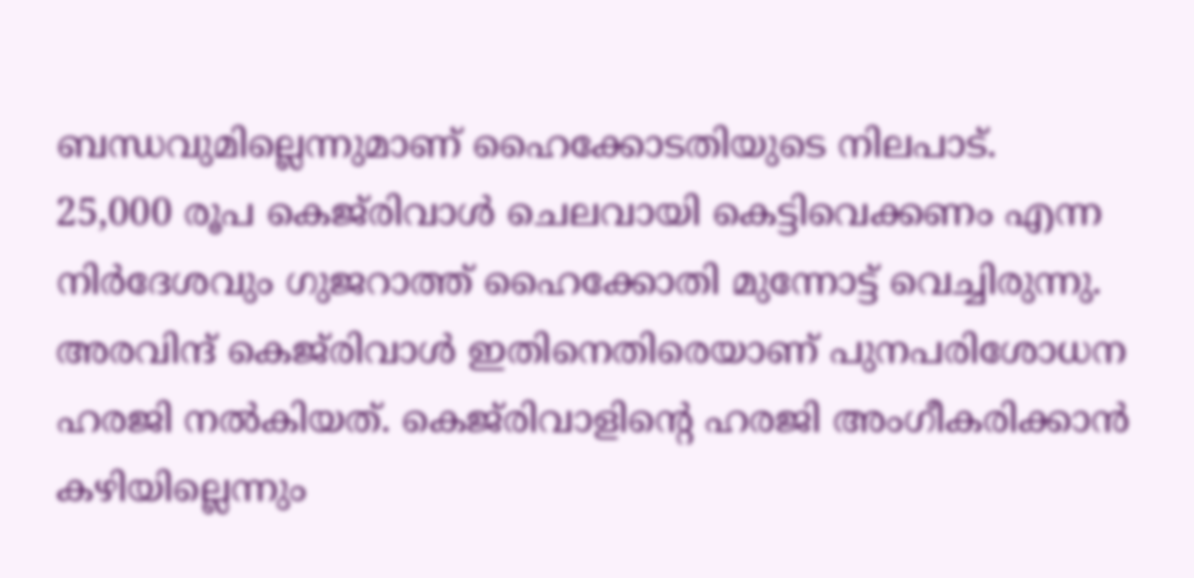ബന്ധവുമില്ലെന്നുമാണ് ഹൈക്കോടതിയുടെ നിലപാട്.
25,000 രൂപ കെജ്‌രിവാള്‍ ചെലവായി കെട്ടിവെക്കണം എന്ന നിര്‍ദേശവും ഗുജറാത്ത് ഹൈക്കോതി മുന്നോട്ട് വെച്ചിരുന്നു. അരവിന്ദ് കെജ്‌രിവാള്‍ ഇതിനെതിരെയാണ് പുനപരിശോധന ഹരജി നല്‍കിയത്. കെജ്‌രിവാളിന്റെ ഹരജി അംഗീകരിക്കാന്‍ കഴിയില്ലെന്നും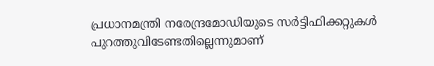പ്രധാനമന്ത്രി നരേന്ദ്രമോഡിയുടെ സര്‍ട്ടിഫിക്കറ്റുകള്‍ പുറത്തുവിടേണ്ടതില്ലെന്നുമാണ്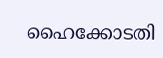ഹൈക്കോടതി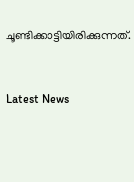ചൂണ്ടിക്കാട്ടിയിരിക്കുന്നത്.



Latest News